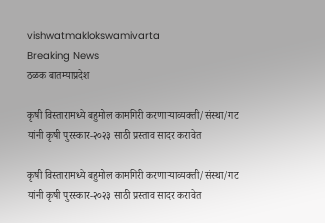vishwatmaklokswamivarta
Breaking News
ठळक बातम्याप्रदेश

कृषी विस्तारामध्ये बहुमोल कामगिरी करणाऱ्याव्यक्ती/संस्था/गट यांनी कृषी पुरस्कार-२०२३ साठी प्रस्ताव सादर करावेत

कृषी विस्तारामध्ये बहुमोल कामगिरी करणाऱ्याव्यक्ती/संस्था/गट यांनी कृषी पुरस्कार-२०२३ साठी प्रस्ताव सादर करावेत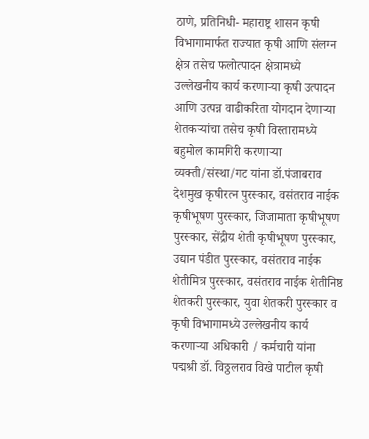ठाणे, प्रतिनिधी- महाराष्ट्र शासन कृषी विभागामार्फत राज्यात कृषी आणि संलग्न क्षेत्र तसेच फलोत्पादन क्षेत्रामध्ये उल्लेखनीय कार्य करणाऱ्या कृषी उत्पादन आणि उत्पन्न वाढीकरिता योगदान देणाऱ्या शेतकऱ्यांचा तसेच कृषी विस्तारामध्ये बहुमोल कामगिरी करणाऱ्या व्यक्ती/संस्था/गट यांना डॉ.पंजाबराव देशमुख कृषीरत्न पुरस्कार, वसंतराव नाईक कृषीभूषण पुरस्कार, जिजामाता कृषीभूषण पुरस्कार, सेंद्रीय शेती कृषीभूषण पुरस्कार, उद्यान पंडीत पुरस्कार, वसंतराव नाईक शेतीमित्र पुरस्कार, वसंतराव नाईक शेतीनिष्ठ शेतकरी पुरस्कार, युवा शेतकरी पुरस्कार व कृषी विभागामध्ये उल्लेखनीय कार्य करणाऱ्या अधिकारी / कर्मचारी यांना पद्मश्री डॉ. विठ्ठलराव विखे पाटील कृषी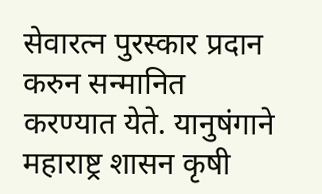सेवारत्न पुरस्कार प्रदान करुन सन्मानित करण्यात येते. यानुषंगाने महाराष्ट्र शासन कृषी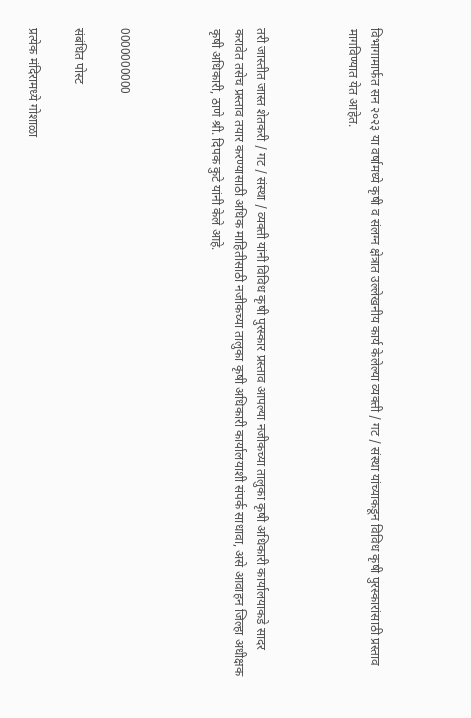विभागामार्फत सन २०२३ या वर्षामध्ये कृषी व संलग्न क्षेत्रात उल्लेखनीय कार्य केलेल्या व्यक्ती / गट / संस्था यांच्याकडून विविध कृषी पुरस्कारांसाठी प्रस्ताव मागविण्यात येत आहेत.



तरी जास्तीत जास्त शेतकरी / गट / संस्था / व्यक्ती यांनी विविध कृषी पुरस्कार प्रस्ताव आपल्या नजीकच्या तालुका कृषी अधिकारी कार्यालयाकडे सादर करावेत तसेच प्रस्ताव तयार करण्यासाठी अधिक माहितीसाठी नजीकच्या तालुका कृषी अधिकारी कार्यालयाशी संपर्क साधावा, असे आवाहन जिल्हा अधीक्षक कृषी अधिकारी, ठाणे श्री. दिपक कुटे यांनी केले आहे.



0000000000

संबंधित पोस्ट

प्रत्येक मंदिरामध्ये गोशाळा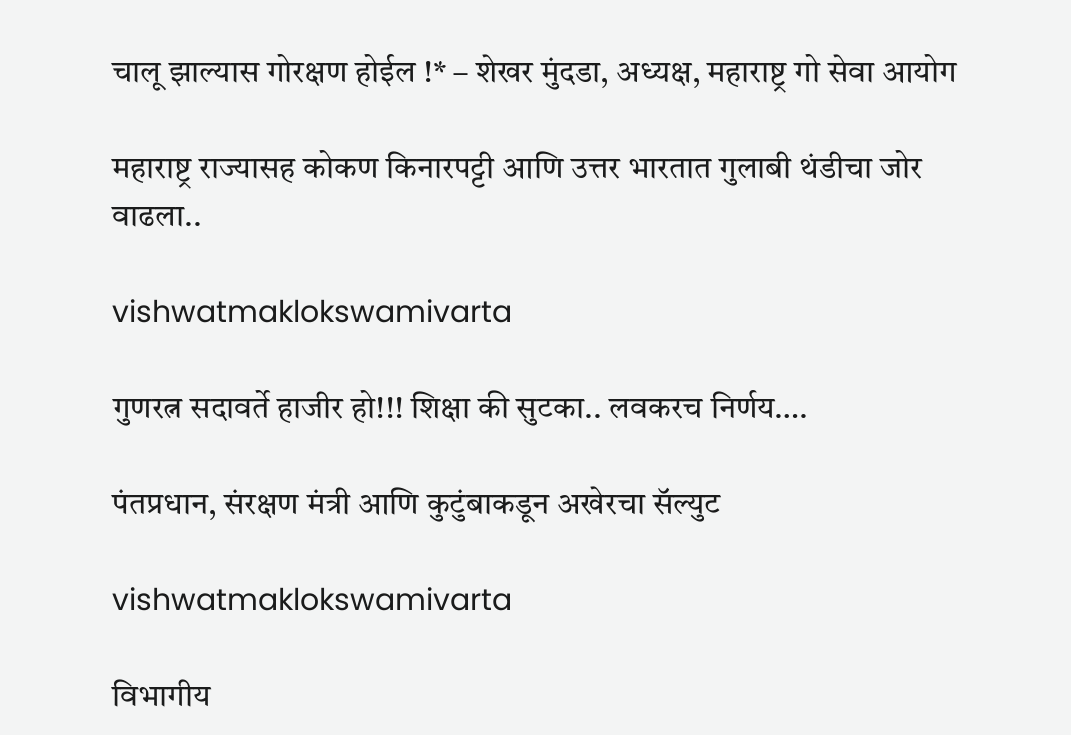चालू झाल्यास गोरक्षण होईल !* – शेखर मुंदडा, अध्यक्ष, महाराष्ट्र गो सेवा आयोग

महाराष्ट्र राज्यासह कोकण किनारपट्टी आणि उत्तर भारतात गुलाबी थंडीचा जोर वाढला..

vishwatmaklokswamivarta

गुणरत्न सदावर्ते हाजीर हो!!! शिक्षा की सुटका.. लवकरच निर्णय….

पंतप्रधान, संरक्षण मंत्री आणि कुटुंबाकडून अखेरचा सॅल्युट

vishwatmaklokswamivarta

विभागीय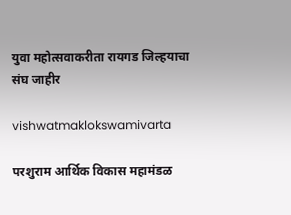युवा महोत्सवाकरीता रायगड जिल्हयाचा संघ जाहीर

vishwatmaklokswamivarta

परशुराम आर्थिक विकास महामंडळ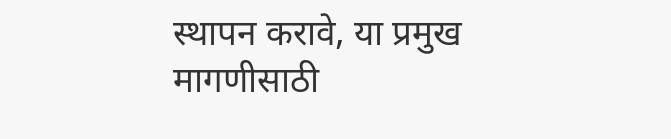स्थापन करावे, या प्रमुख मागणीसाठी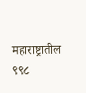महाराष्ट्रातील ९९८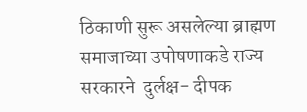ठिकाणी सुरू असलेल्या ब्राह्मण समाजाच्या उपोषणाकडे राज्य सरकारने  दुर्लक्ष- दीपक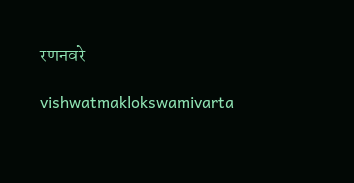रणनवरे

vishwatmaklokswamivarta